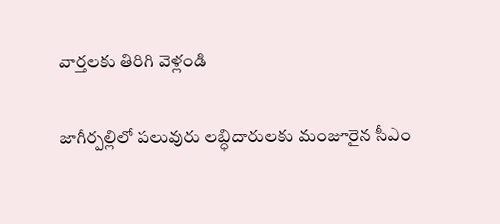వార్తలకు తిరిగి వెళ్లండి

జాగీర్పల్లిలో పలువురు లబ్ధిదారులకు మంజూరైన సీఎం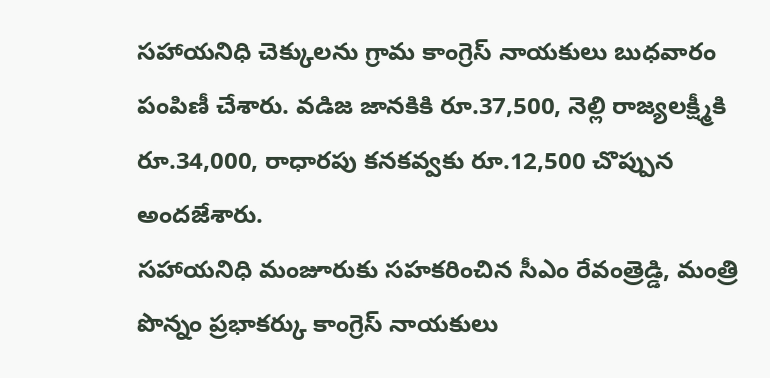సహాయనిధి చెక్కులను గ్రామ కాంగ్రెస్ నాయకులు బుధవారం పంపిణీ చేశారు. వడిజ జానకికి రూ.37,500, నెల్లి రాజ్యలక్ష్మీకి రూ.34,000, రాధారపు కనకవ్వకు రూ.12,500 చొప్పున అందజేశారు.
సహాయనిధి మంజూరుకు సహకరించిన సీఎం రేవంత్రెడ్డి, మంత్రి పొన్నం ప్రభాకర్కు కాంగ్రెస్ నాయకులు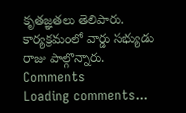కృతజ్ఞతలు తెలిపారు. కార్యక్రమంలో వార్డు సభ్యుడు రాజు పాల్గొన్నారు.
Comments
Loading comments...